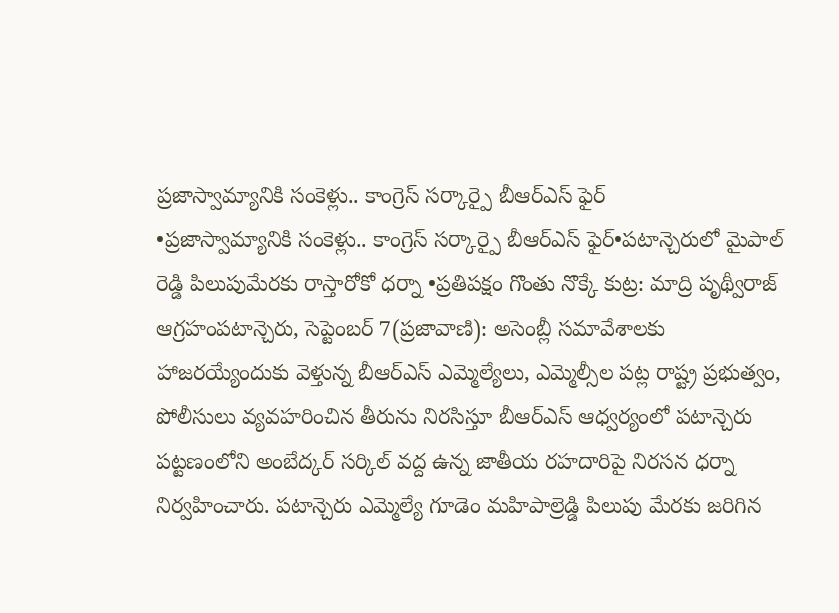ప్రజాస్వామ్యానికి సంకెళ్లు.. కాంగ్రెస్ సర్కార్పై బీఆర్ఎస్ ఫైర్
•ప్రజాస్వామ్యానికి సంకెళ్లు.. కాంగ్రెస్ సర్కార్పై బీఆర్ఎస్ ఫైర్•పటాన్చెరులో మైపాల్ రెడ్డి పిలుపుమేరకు రాస్తారోకో ధర్నా •ప్రతిపక్షం గొంతు నొక్కే కుట్ర: మాద్రి పృథ్వీరాజ్ ఆగ్రహంపటాన్చెరు, సెప్టెంబర్ 7(ప్రజావాణి): అసెంబ్లీ సమావేశాలకు హాజరయ్యేందుకు వెళ్తున్న బీఆర్ఎస్ ఎమ్మెల్యేలు, ఎమ్మెల్సీల పట్ల రాష్ట్ర ప్రభుత్వం, పోలీసులు వ్యవహరించిన తీరును నిరసిస్తూ బీఆర్ఎస్ ఆధ్వర్యంలో పటాన్చెరు పట్టణంలోని అంబేద్కర్ సర్కిల్ వద్ద ఉన్న జాతీయ రహదారిపై నిరసన ధర్నా నిర్వహించారు. పటాన్చెరు ఎమ్మెల్యే గూడెం మహిపాల్రెడ్డి పిలుపు మేరకు జరిగిన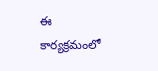ఈ కార్యక్రమంలో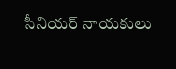సీనియర్ నాయకులు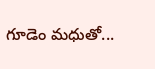గూడెం మధుతో...